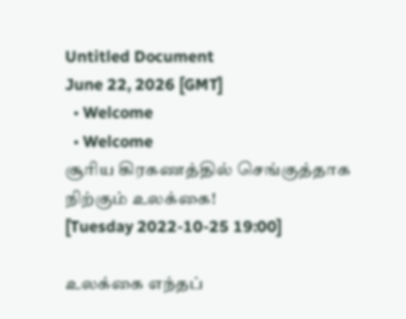Untitled Document
June 22, 2026 [GMT]
  • Welcome
  • Welcome
சூரிய கிரகணத்தில் செங்குத்தாக நிற்கும் உலக்கை!
[Tuesday 2022-10-25 19:00]

உலக்கை எந்தப்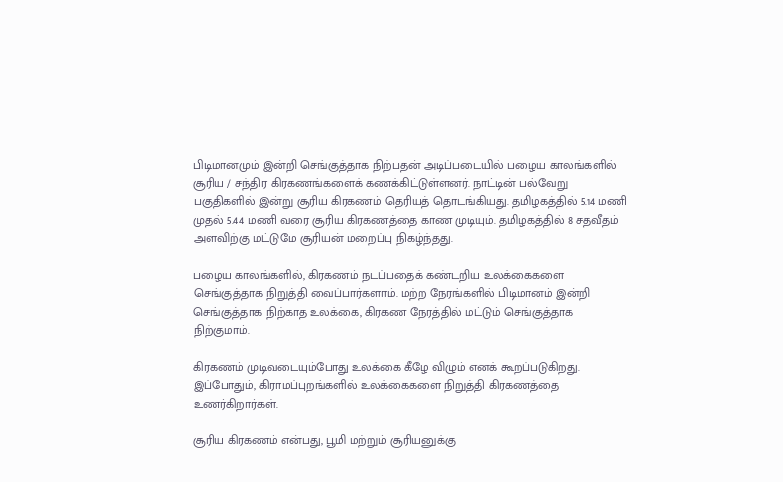பிடிமானமும் இன்றி செங்குத்தாக நிற்பதன் அடிப்படையில் பழைய காலங்களில் சூரிய / சந்திர கிரகணங்களைக் கணக்கிட்டுள்ளனர். நாட்டின் பல்வேறு பகுதிகளில் இன்று சூரிய கிரகணம் தெரியத் தொடங்கியது. தமிழகத்தில் 5.14 மணி முதல் 5.44 மணி வரை சூரிய கிரகணத்தை காண முடியும். தமிழகத்தில் 8 சதவீதம் அளவிற்கு மட்டுமே சூரியன் மறைப்பு நிகழ்ந்தது.

பழைய காலங்களில், கிரகணம் நடப்பதைக் கண்டறிய உலக்கைகளை செங்குத்தாக நிறுத்தி வைப்பார்களாம். மற்ற நேரங்களில் பிடிமானம் இன்றி செங்குத்தாக நிற்காத உலக்கை, கிரகண நேரத்தில் மட்டும் செங்குத்தாக நிற்குமாம்.

கிரகணம் முடிவடையும்போது உலக்கை கீழே விழும் எனக் கூறப்படுகிறது. இப்போதும், கிராமப்புறங்களில் உலக்கைகளை நிறுத்தி கிரகணத்தை உணர்கிறார்கள்.

சூரிய கிரகணம் என்பது, பூமி மற்றும் சூரியனுக்கு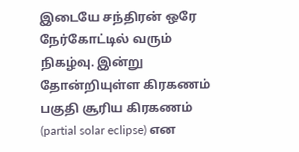இடையே சந்திரன் ஒரே நேர்கோட்டில் வரும் நிகழ்வு. இன்று தோன்றியுள்ள கிரகணம் பகுதி சூரிய கிரகணம் (partial solar eclipse) என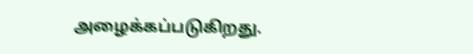அழைக்கப்படுகிறது.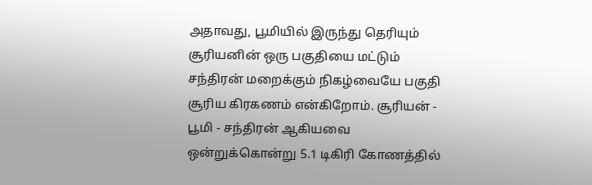அதாவது, பூமியில் இருந்து தெரியும் சூரியனின் ஒரு பகுதியை மட்டும் சந்திரன் மறைக்கும் நிகழ்வையே பகுதி சூரிய கிரகணம் என்கிறோம். சூரியன் - பூமி - சந்திரன் ஆகியவை ஒன்றுக்கொன்று 5.1 டிகிரி கோணத்தில்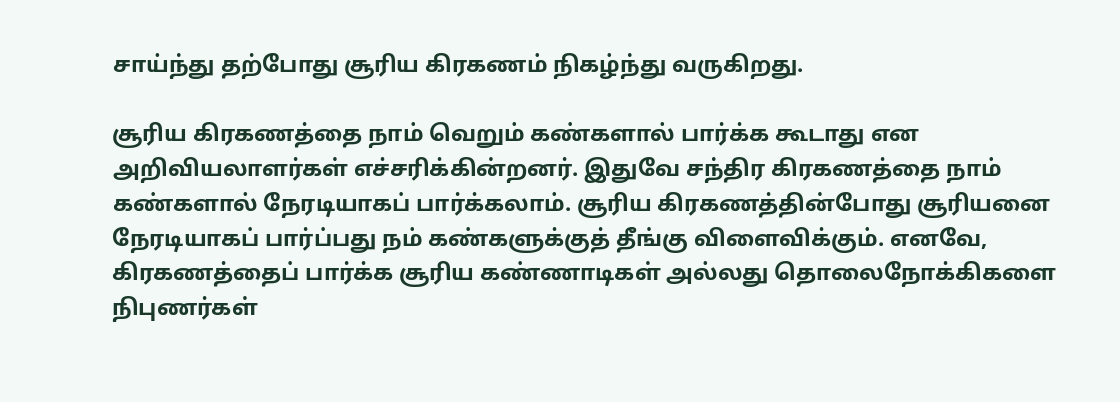சாய்ந்து தற்போது சூரிய கிரகணம் நிகழ்ந்து வருகிறது.

சூரிய கிரகணத்தை நாம் வெறும் கண்களால் பார்க்க கூடாது என அறிவியலாளர்கள் எச்சரிக்கின்றனர். இதுவே சந்திர கிரகணத்தை நாம் கண்களால் நேரடியாகப் பார்க்கலாம். சூரிய கிரகணத்தின்போது சூரியனை நேரடியாகப் பார்ப்பது நம் கண்களுக்குத் தீங்கு விளைவிக்கும். எனவே, கிரகணத்தைப் பார்க்க சூரிய கண்ணாடிகள் அல்லது தொலைநோக்கிகளை நிபுணர்கள்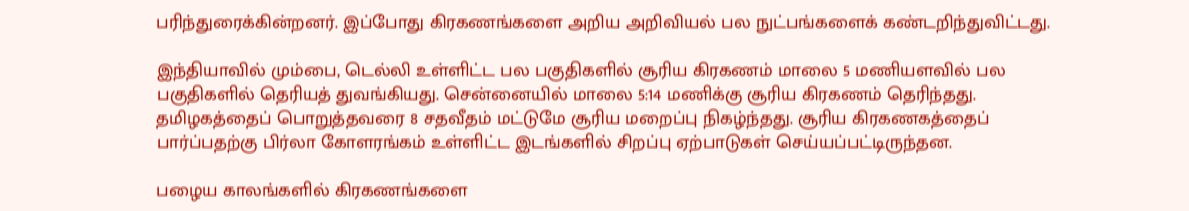பரிந்துரைக்கின்றனர். இப்போது கிரகணங்களை அறிய அறிவியல் பல நுட்பங்களைக் கண்டறிந்துவிட்டது.

இந்தியாவில் மும்பை, டெல்லி உள்ளிட்ட பல பகுதிகளில் சூரிய கிரகணம் மாலை 5 மணியளவில் பல பகுதிகளில் தெரியத் துவங்கியது. சென்னையில் மாலை 5:14 மணிக்கு சூரிய கிரகணம் தெரிந்தது. தமிழகத்தைப் பொறுத்தவரை 8 சதவீதம் மட்டுமே சூரிய மறைப்பு நிகழ்ந்தது. சூரிய கிரகணகத்தைப் பார்ப்பதற்கு பிர்லா கோளரங்கம் உள்ளிட்ட இடங்களில் சிறப்பு ஏற்பாடுகள் செய்யப்பட்டிருந்தன.

பழைய காலங்களில் கிரகணங்களை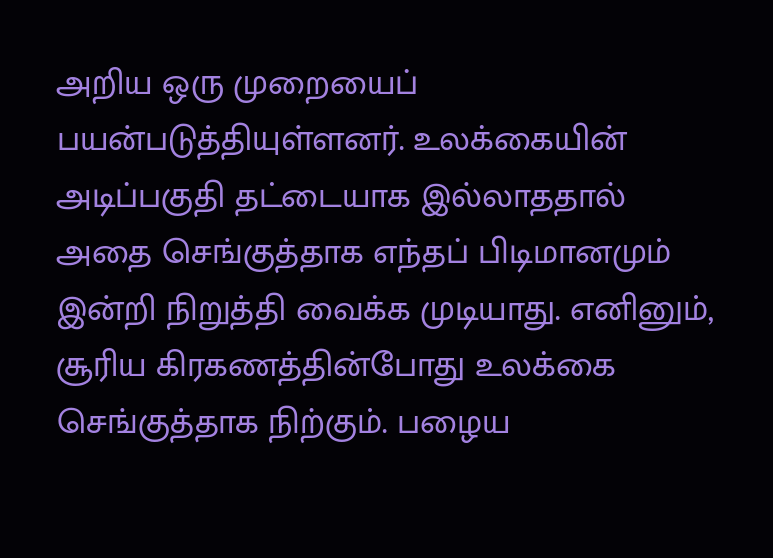அறிய ஒரு முறையைப் பயன்படுத்தியுள்ளனர். உலக்கையின் அடிப்பகுதி தட்டையாக இல்லாததால் அதை செங்குத்தாக எந்தப் பிடிமானமும் இன்றி நிறுத்தி வைக்க முடியாது. எனினும், சூரிய கிரகணத்தின்போது உலக்கை செங்குத்தாக நிற்கும். பழைய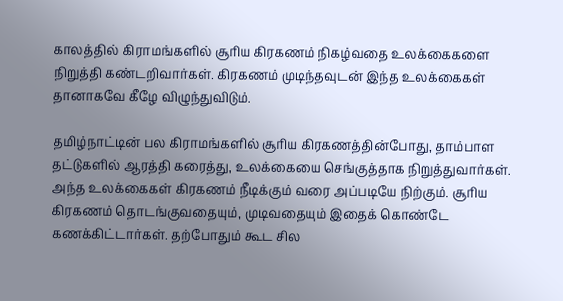காலத்தில் கிராமங்களில் சூரிய கிரகணம் நிகழ்வதை உலக்கைகளை நிறுத்தி கண்டறிவார்கள். கிரகணம் முடிந்தவுடன் இந்த உலக்கைகள் தானாகவே கீழே விழுந்துவிடும்.

தமிழ்நாட்டின் பல கிராமங்களில் சூரிய கிரகணத்தின்போது, தாம்பாள தட்டுகளில் ஆரத்தி கரைத்து, உலக்கையை செங்குத்தாக நிறுத்துவார்கள். அந்த உலக்கைகள் கிரகணம் நீடிக்கும் வரை அப்படியே நிற்கும். சூரிய கிரகணம் தொடங்குவதையும், முடிவதையும் இதைக் கொண்டே கணக்கிட்டார்கள். தற்போதும் கூட சில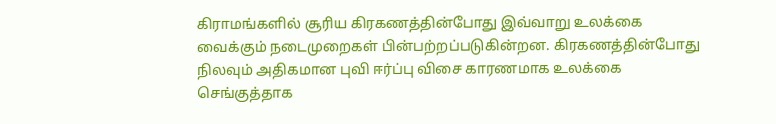கிராமங்களில் சூரிய கிரகணத்தின்போது இவ்வாறு உலக்கை வைக்கும் நடைமுறைகள் பின்பற்றப்படுகின்றன. கிரகணத்தின்போது நிலவும் அதிகமான புவி ஈர்ப்பு விசை காரணமாக உலக்கை செங்குத்தாக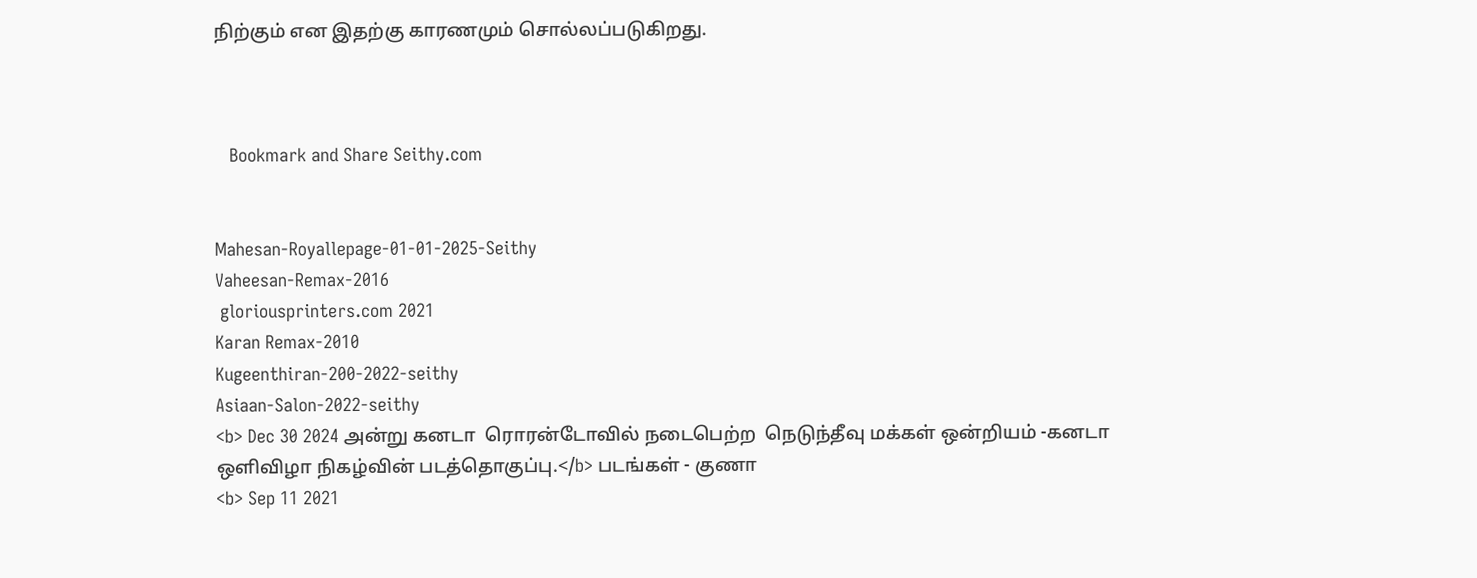நிற்கும் என இதற்கு காரணமும் சொல்லப்படுகிறது.



   Bookmark and Share Seithy.com


Mahesan-Royallepage-01-01-2025-Seithy
Vaheesan-Remax-2016
 gloriousprinters.com 2021
Karan Remax-2010
Kugeenthiran-200-2022-seithy
Asiaan-Salon-2022-seithy
<b> Dec 30 2024 அன்று கனடா  ரொரன்டோவில் நடைபெற்ற  நெடுந்தீவு மக்கள் ஒன்றியம் -கனடா ஒளிவிழா நிகழ்வின் படத்தொகுப்பு.</b> படங்கள் - குணா
<b> Sep 11 2021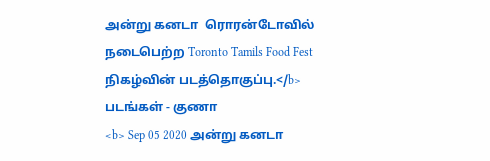அன்று கனடா  ரொரன்டோவில் நடைபெற்ற Toronto Tamils Food Fest நிகழ்வின் படத்தொகுப்பு.</b> படங்கள் - குணா
<b> Sep 05 2020 அன்று கனடா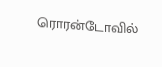ரொரன்டோவில்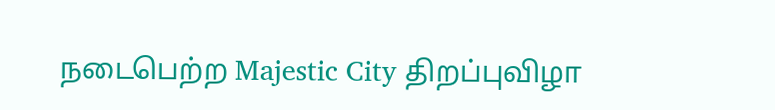நடைபெற்ற Majestic City திறப்புவிழா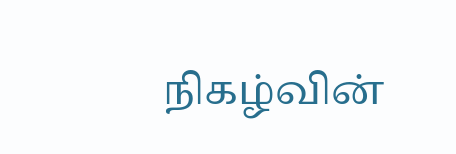நிகழ்வின்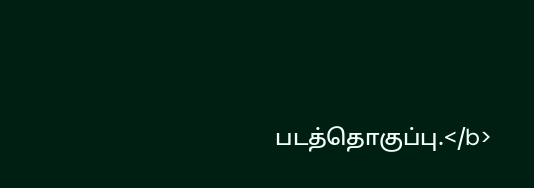படத்தொகுப்பு.</b>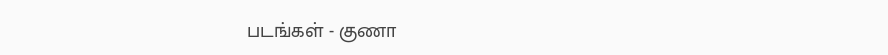படங்கள் - குணா